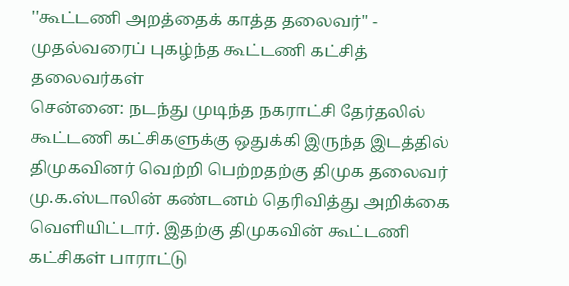''கூட்டணி அறத்தைக் காத்த தலைவர்'' - முதல்வரைப் புகழ்ந்த கூட்டணி கட்சித் தலைவர்கள்
சென்னை: நடந்து முடிந்த நகராட்சி தேர்தலில் கூட்டணி கட்சிகளுக்கு ஒதுக்கி இருந்த இடத்தில் திமுகவினர் வெற்றி பெற்றதற்கு திமுக தலைவர் மு.க.ஸ்டாலின் கண்டனம் தெரிவித்து அறிக்கை வெளியிட்டார். இதற்கு திமுகவின் கூட்டணி கட்சிகள் பாராட்டு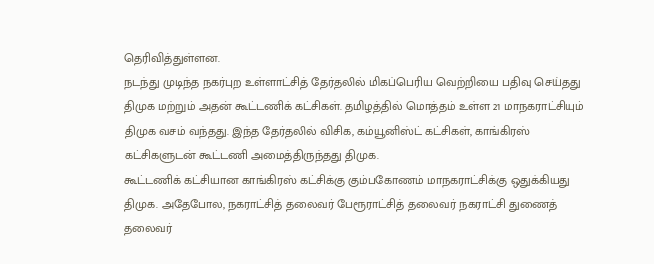தெரிவித்துள்ளன.
நடந்து முடிந்த நகர்புற உள்ளாட்சித் தேர்தலில் மிகப்பெரிய வெற்றியை பதிவு செய்தது திமுக மற்றும் அதன் கூட்டணிக் கட்சிகள். தமிழத்தில் மொத்தம் உள்ள 21 மாநகராட்சியும் திமுக வசம் வந்தது. இந்த தேர்தலில் விசிக, கம்யூனிஸ்ட் கட்சிகள், காங்கிரஸ் கட்சிகளுடன் கூட்டணி அமைத்திருந்தது திமுக.
கூட்டணிக் கட்சியான காங்கிரஸ் கட்சிக்கு கும்பகோணம் மாநகராட்சிக்கு ஒதுக்கியது திமுக. அதேபோல, நகராட்சித் தலைவர் பேரூராட்சித் தலைவர் நகராட்சி துணைத் தலைவர்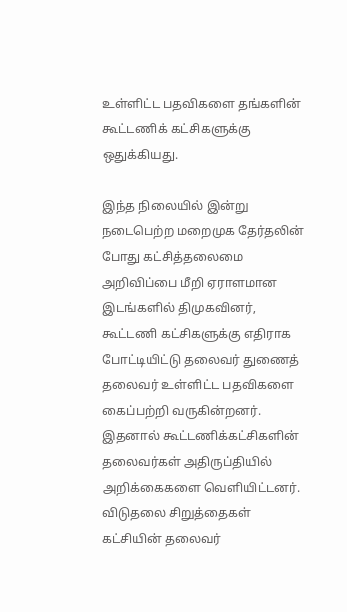உள்ளிட்ட பதவிகளை தங்களின் கூட்டணிக் கட்சிகளுக்கு ஒதுக்கியது.

இந்த நிலையில் இன்று நடைபெற்ற மறைமுக தேர்தலின் போது கட்சித்தலைமை அறிவிப்பை மீறி ஏராளமான இடங்களில் திமுகவினர், கூட்டணி கட்சிகளுக்கு எதிராக போட்டியிட்டு தலைவர் துணைத் தலைவர் உள்ளிட்ட பதவிகளை கைப்பற்றி வருகின்றனர். இதனால் கூட்டணிக்கட்சிகளின் தலைவர்கள் அதிருப்தியில் அறிக்கைகளை வெளியிட்டனர்.
விடுதலை சிறுத்தைகள் கட்சியின் தலைவர்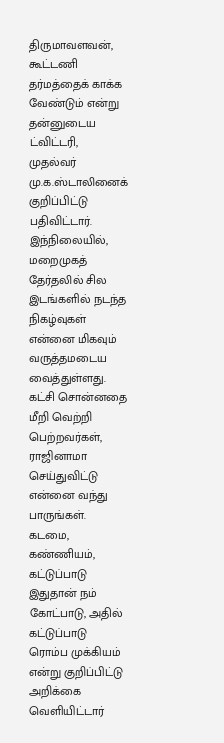திருமாவளவன், கூட்டணி தர்மத்தைக் காக்க வேண்டும் என்று தன்னுடைய ட்விட்டரி, முதல்வர் மு.க.ஸ்டாலினைக் குறிப்பிட்டு பதிவிட்டார்.
இந்நிலையில், மறைமுகத் தேர்தலில் சில இடங்களில் நடந்த நிகழ்வுகள் என்னை மிகவும் வருத்தமடைய வைத்துள்ளது. கட்சி சொன்னதை மீறி வெற்றி பெற்றவர்கள், ராஜினாமா செய்துவிட்டு என்னை வந்து பாருங்கள். கடமை, கண்ணியம், கட்டுப்பாடு இதுதான் நம் கோட்பாடு, அதில் கட்டுப்பாடு ரொம்ப முக்கியம் என்று குறிப்பிட்டு அறிக்கை வெளியிட்டார்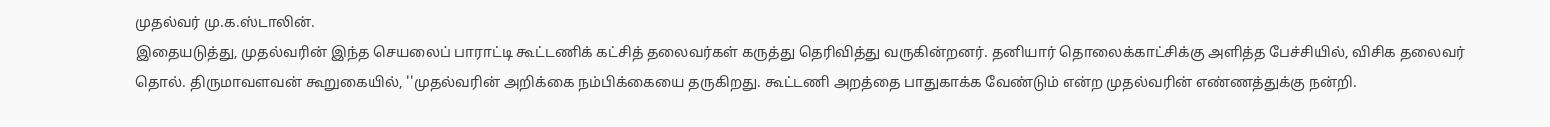முதல்வர் மு.க.ஸ்டாலின்.
இதையடுத்து, முதல்வரின் இந்த செயலைப் பாராட்டி கூட்டணிக் கட்சித் தலைவர்கள் கருத்து தெரிவித்து வருகின்றனர். தனியார் தொலைக்காட்சிக்கு அளித்த பேச்சியில், விசிக தலைவர் தொல். திருமாவளவன் கூறுகையில், ''முதல்வரின் அறிக்கை நம்பிக்கையை தருகிறது. கூட்டணி அறத்தை பாதுகாக்க வேண்டும் என்ற முதல்வரின் எண்ணத்துக்கு நன்றி.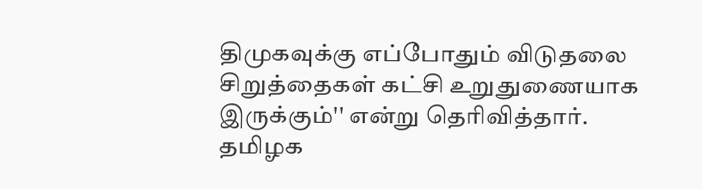திமுகவுக்கு எப்போதும் விடுதலை சிறுத்தைகள் கட்சி உறுதுணையாக இருக்கும்'' என்று தெரிவித்தார்.
தமிழக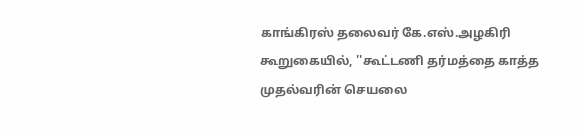காங்கிரஸ் தலைவர் கே.எஸ்.அழகிரி கூறுகையில், ''கூட்டணி தர்மத்தை காத்த முதல்வரின் செயலை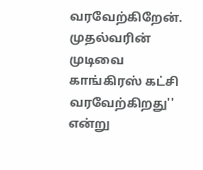வரவேற்கிறேன். முதல்வரின் முடிவை காங்கிரஸ் கட்சி வரவேற்கிறது'' என்று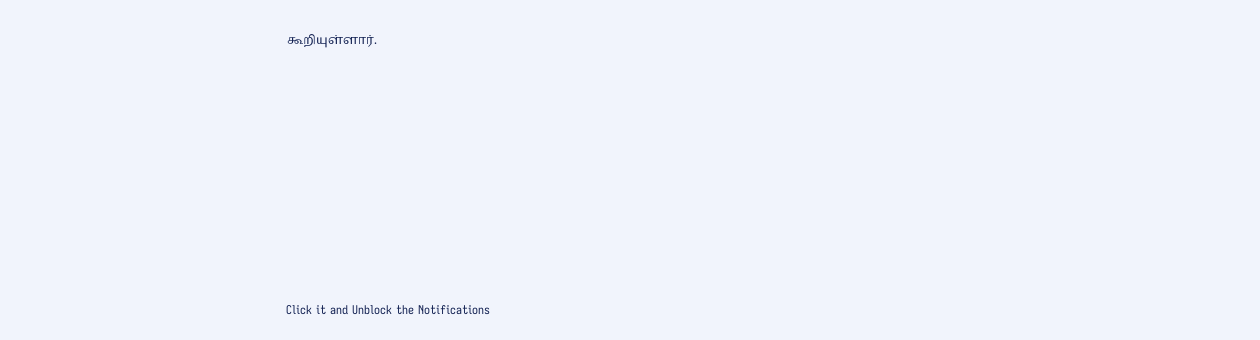கூறியுள்ளார்.












Click it and Unblock the Notifications